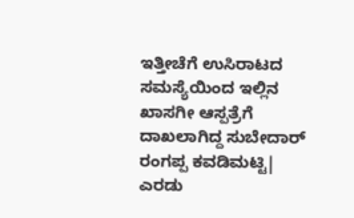ಇತ್ತೀಚೆಗೆ ಉಸಿರಾಟದ ಸಮಸ್ಯೆಯಿಂದ ಇಲ್ಲಿನ ಖಾಸಗೀ ಆಸ್ಪತ್ರೆಗೆ ದಾಖಲಾಗಿದ್ದ ಸುಬೇದಾರ್‌ ರಂಗಪ್ಪ ಕವಡಿಮಟ್ಟಿ| ಎರಡು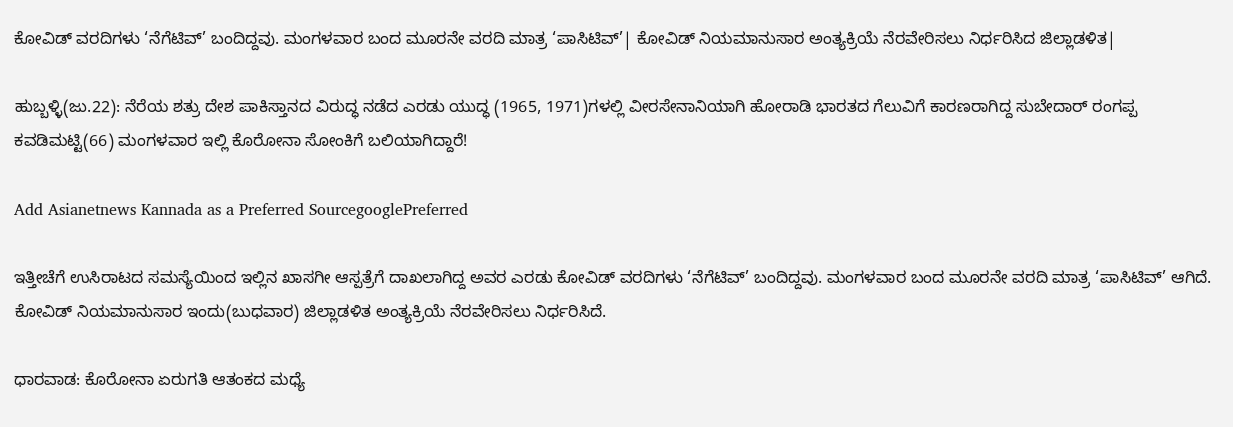ಕೋವಿಡ್‌ ವರದಿಗಳು ‘ನೆಗೆಟಿವ್‌’ ಬಂದಿದ್ದವು. ಮಂಗಳವಾರ ಬಂದ ಮೂರನೇ ವರದಿ ಮಾತ್ರ ‘ಪಾಸಿಟಿವ್‌’| ಕೋವಿಡ್‌ ನಿಯಮಾನುಸಾರ ಅಂತ್ಯಕ್ರಿಯೆ ನೆರವೇರಿಸಲು ನಿರ್ಧರಿಸಿದ ಜಿಲ್ಲಾಡಳಿತ|

ಹುಬ್ಬಳ್ಳಿ(ಜು.22): ನೆರೆಯ ಶತ್ರು ದೇಶ ಪಾಕಿಸ್ತಾನದ ವಿರುದ್ಧ ನಡೆದ ಎರಡು ಯುದ್ಧ (1965, 1971)ಗಳಲ್ಲಿ ವೀರಸೇನಾನಿಯಾಗಿ ಹೋರಾಡಿ ಭಾರತದ ಗೆಲುವಿಗೆ ಕಾರಣರಾಗಿದ್ದ ಸುಬೇದಾರ್‌ ರಂಗಪ್ಪ ಕವಡಿಮಟ್ಟಿ(66) ಮಂಗಳವಾರ ಇಲ್ಲಿ ಕೊರೋನಾ ಸೋಂಕಿಗೆ ಬಲಿಯಾಗಿದ್ದಾರೆ!

Add Asianetnews Kannada as a Preferred SourcegooglePreferred

ಇತ್ತೀಚೆಗೆ ಉಸಿರಾಟದ ಸಮಸ್ಯೆಯಿಂದ ಇಲ್ಲಿನ ಖಾಸಗೀ ಆಸ್ಪತ್ರೆಗೆ ದಾಖಲಾಗಿದ್ದ ಅವರ ಎರಡು ಕೋವಿಡ್‌ ವರದಿಗಳು ‘ನೆಗೆಟಿವ್‌’ ಬಂದಿದ್ದವು. ಮಂಗಳವಾರ ಬಂದ ಮೂರನೇ ವರದಿ ಮಾತ್ರ ‘ಪಾಸಿಟಿವ್‌’ ಆಗಿದೆ. ಕೋವಿಡ್‌ ನಿಯಮಾನುಸಾರ ಇಂದು(ಬುಧವಾರ) ಜಿಲ್ಲಾಡಳಿತ ಅಂತ್ಯಕ್ರಿಯೆ ನೆರವೇರಿಸಲು ನಿರ್ಧರಿಸಿದೆ.

ಧಾರವಾಡ: ಕೊರೋನಾ ಏರುಗತಿ ಆತಂಕದ ಮಧ್ಯೆ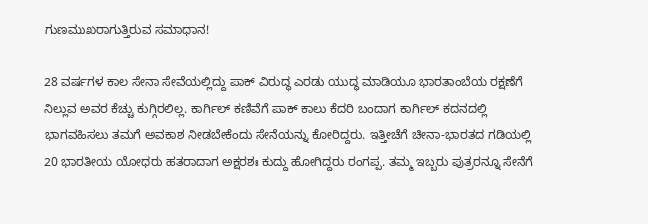ಗುಣಮುಖರಾಗುತ್ತಿರುವ ಸಮಾಧಾನ!

28 ವರ್ಷಗಳ ಕಾಲ ಸೇನಾ ಸೇವೆಯಲ್ಲಿದ್ದು ಪಾಕ್‌ ವಿರುದ್ಧ ಎರಡು ಯುದ್ಧ ಮಾಡಿಯೂ ಭಾರತಾಂಬೆಯ ರಕ್ಷಣೆಗೆ ನಿಲ್ಲುವ ಅವರ ಕೆಚ್ಚು ಕುಗ್ಗಿರಲಿಲ್ಲ. ಕಾರ್ಗಿಲ್‌ ಕಣಿವೆಗೆ ಪಾಕ್‌ ಕಾಲು ಕೆದರಿ ಬಂದಾಗ ಕಾರ್ಗಿಲ್‌ ಕದನದಲ್ಲಿ ಭಾಗವಹಿಸಲು ತಮಗೆ ಅವಕಾಶ ನೀಡಬೇಕೆಂದು ಸೇನೆಯನ್ನು ಕೋರಿದ್ದರು. ಇತ್ತೀಚೆಗೆ ಚೀನಾ-ಭಾರತದ ಗಡಿಯಲ್ಲಿ 20 ಭಾರತೀಯ ಯೋಧರು ಹತರಾದಾಗ ಅಕ್ಷರಶಃ ಕುದ್ದು ಹೋಗಿದ್ದರು ರಂಗಪ್ಪ. ತಮ್ಮ ಇಬ್ಬರು ಪುತ್ರರನ್ನೂ ಸೇನೆಗೆ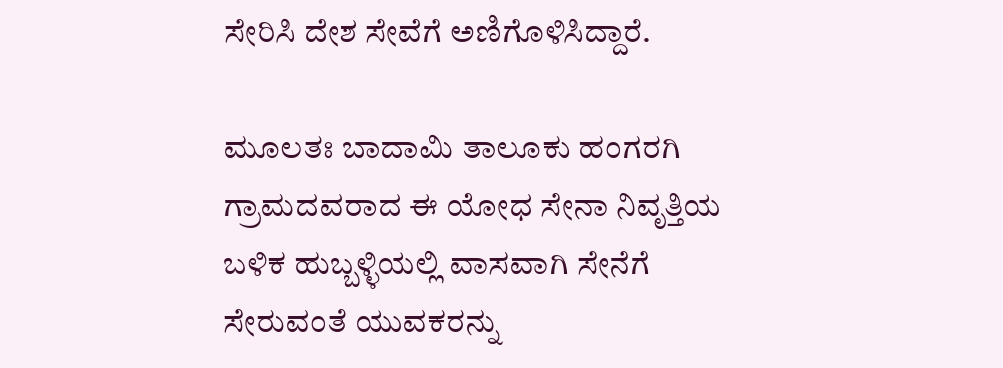ಸೇರಿಸಿ ದೇಶ ಸೇವೆಗೆ ಅಣಿಗೊಳಿಸಿದ್ದಾರೆ.

ಮೂಲತಃ ಬಾದಾಮಿ ತಾಲೂಕು ಹಂಗರಗಿ ಗ್ರಾಮದವರಾದ ಈ ಯೋಧ ಸೇನಾ ನಿವೃತ್ತಿಯ ಬಳಿಕ ಹುಬ್ಬಳ್ಳಿಯಲ್ಲಿ ವಾಸವಾಗಿ ಸೇನೆಗೆ ಸೇರುವಂತೆ ಯುವಕರನ್ನು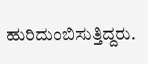ಹುರಿದುಂಬಿಸುತ್ತಿದ್ದರು.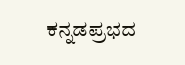ಕನ್ನಡಪ್ರಭದ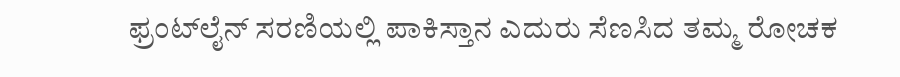ಫ್ರಂಟ್‌ಲೈನ್‌ ಸರಣಿಯಲ್ಲಿ ಪಾಕಿಸ್ತಾನ ಎದುರು ಸೆಣಸಿದ ತಮ್ಮ ರೋಚಕ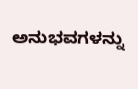ಅನುಭವಗಳನ್ನು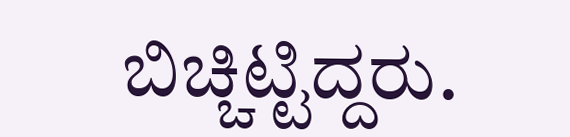ಬಿಚ್ಚಿಟ್ಟಿದ್ದರು.